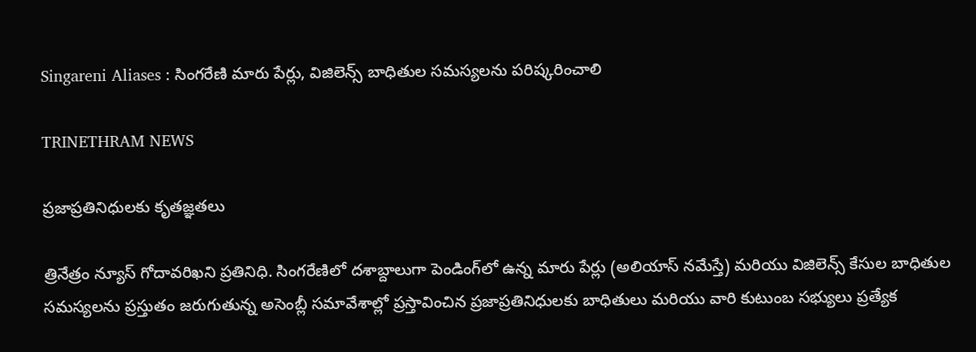Singareni Aliases : సింగరేణి మారు పేర్లు, విజిలెన్స్ బాధితుల సమస్యలను పరిష్కరించాలి

TRINETHRAM NEWS

ప్రజాప్రతినిధులకు కృతజ్ఞతలు

త్రినేత్రం న్యూస్ గోదావరిఖని ప్రతినిధి. సింగరేణిలో దశాబ్దాలుగా పెండింగ్‌లో ఉన్న మారు పేర్లు (అలియాస్ నమేస్తే) మరియు విజిలెన్స్ కేసుల బాధితుల సమస్యలను ప్రస్తుతం జరుగుతున్న అసెంబ్లీ సమావేశాల్లో ప్రస్తావించిన ప్రజాప్రతినిధులకు బాధితులు మరియు వారి కుటుంబ సభ్యులు ప్రత్యేక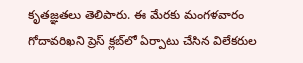కృతజ్ఞతలు తెలిపారు. ఈ మేరకు మంగళవారం గోదావరిఖని ప్రెస్ క్లబ్‌లో ఏర్పాటు చేసిన విలేకరుల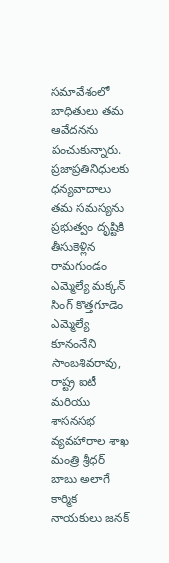సమావేశంలో బాధితులు తమ ఆవేదనను పంచుకున్నారు.
ప్రజాప్రతినిధులకు ధన్యవాదాలు తమ సమస్యను ప్రభుత్వం దృష్టికి తీసుకెళ్లిన రామగుండం ఎమ్మెల్యే మక్కన్ సింగ్ కొత్తగూడెం ఎమ్మెల్యే కూనంనేని సాంబశివరావు, రాష్ట్ర ఐటీ మరియు శాసనసభ వ్యవహారాల శాఖ మంత్రి శ్రీధర్ బాబు అలాగే కార్మిక నాయకులు జనక్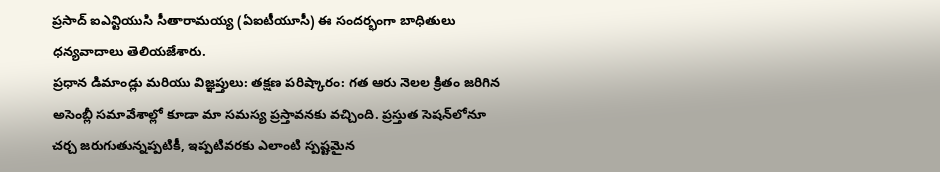ప్రసాద్ ఐఎన్టియుసి సీతారామయ్య (ఏఐటీయూసీ) ఈ సందర్భంగా బాధితులు ధన్యవాదాలు తెలియజేశారు.
ప్రధాన డిమాండ్లు మరియు విజ్ఞప్తులు: తక్షణ పరిష్కారం: గత ఆరు నెలల క్రితం జరిగిన అసెంబ్లీ సమావేశాల్లో కూడా మా సమస్య ప్రస్తావనకు వచ్చింది. ప్రస్తుత సెషన్‌లోనూ చర్చ జరుగుతున్నప్పటికీ, ఇప్పటివరకు ఎలాంటి స్పష్టమైన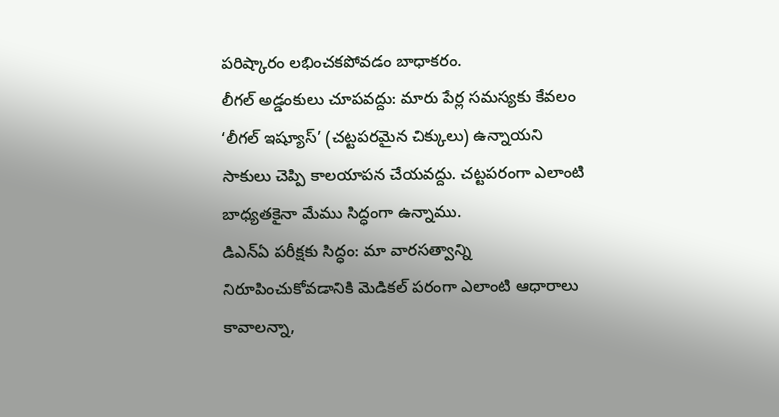పరిష్కారం లభించకపోవడం బాధాకరం.
లీగల్ అడ్డంకులు చూపవద్దు: మారు పేర్ల సమస్యకు కేవలం ‘లీగల్ ఇష్యూస్’ (చట్టపరమైన చిక్కులు) ఉన్నాయని సాకులు చెప్పి కాలయాపన చేయవద్దు. చట్టపరంగా ఎలాంటి బాధ్యతకైనా మేము సిద్ధంగా ఉన్నాము.
డిఎన్ఏ పరీక్షకు సిద్ధం: మా వారసత్వాన్ని నిరూపించుకోవడానికి మెడికల్ పరంగా ఎలాంటి ఆధారాలు కావాలన్నా,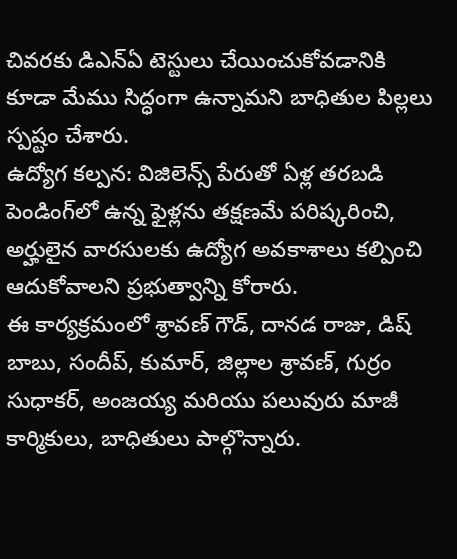చివరకు డిఎన్ఏ టెస్టులు చేయించుకోవడానికి కూడా మేము సిద్ధంగా ఉన్నామని బాధితుల పిల్లలు స్పష్టం చేశారు.
ఉద్యోగ కల్పన: విజిలెన్స్ పేరుతో ఏళ్ల తరబడి పెండింగ్‌లో ఉన్న ఫైళ్లను తక్షణమే పరిష్కరించి, అర్హులైన వారసులకు ఉద్యోగ అవకాశాలు కల్పించి ఆదుకోవాలని ప్రభుత్వాన్ని కోరారు.
ఈ కార్యక్రమంలో శ్రావణ్ గౌడ్, దానడ రాజు, డిష్ బాబు, సందీప్, కుమార్, జిల్లాల శ్రావణ్, గుర్రం సుధాకర్, అంజయ్య మరియు పలువురు మాజీ కార్మికులు, బాధితులు పాల్గొన్నారు.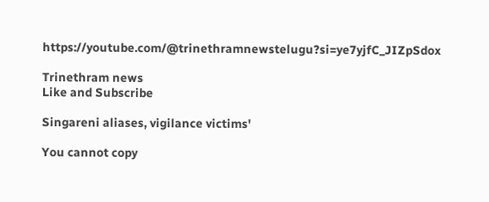https://youtube.com/@trinethramnewstelugu?si=ye7yjfC_JIZpSdox

Trinethram news
Like and Subscribe

Singareni aliases, vigilance victims'

You cannot copy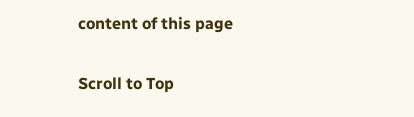content of this page

Scroll to Top